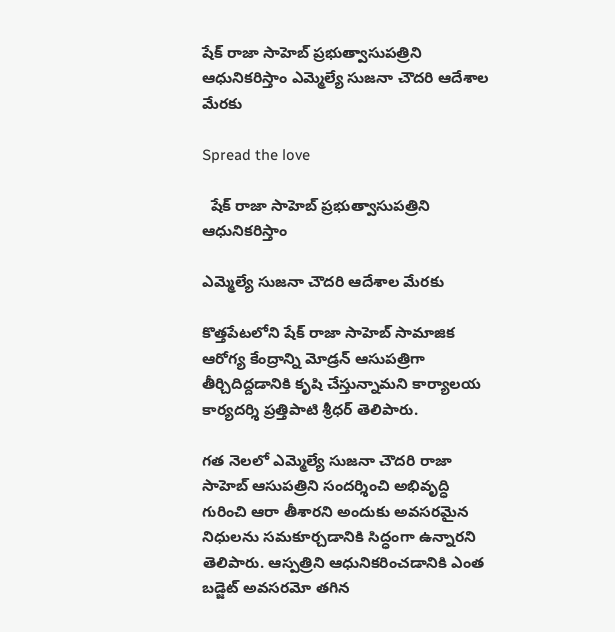షేక్ రాజా సాహెబ్ ప్రభుత్వాసుపత్రిని ఆధునికరిస్తాం ఎమ్మెల్యే సుజనా చౌదరి ఆదేశాల మేరకు

Spread the love

  షేక్ రాజా సాహెబ్ ప్రభుత్వాసుపత్రిని ఆధునికరిస్తాం

ఎమ్మెల్యే సుజనా చౌదరి ఆదేశాల మేరకు

కొత్తపేటలోని షేక్ రాజా సాహెబ్ సామాజిక ఆరోగ్య కేంద్రాన్ని మోడ్రన్ ఆసుపత్రిగా తీర్చిదిద్దడానికి కృషి చేస్తున్నామని కార్యాలయ కార్యదర్శి ప్రత్తిపాటి శ్రీధర్ తెలిపారు.

గత నెలలో ఎమ్మెల్యే సుజనా చౌదరి రాజా సాహెబ్ ఆసుపత్రిని సందర్శించి అభివృద్ధి గురించి ఆరా తీశారని అందుకు అవసరమైన నిధులను సమకూర్చడానికి సిద్ధంగా ఉన్నారని తెలిపారు. ఆస్పత్రిని ఆధునికరించడానికి ఎంత బడ్జెట్ అవసరమో తగిన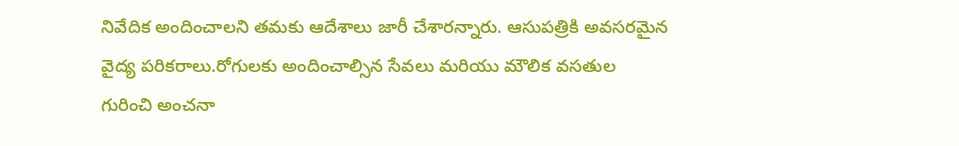నివేదిక అందించాలని తమకు ఆదేశాలు జారీ చేశారన్నారు. ఆసుపత్రికి అవసరమైన వైద్య పరికరాలు.రోగులకు అందించాల్సిన సేవలు మరియు మౌలిక వసతుల గురించి అంచనా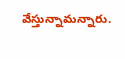వేస్తున్నామన్నారు.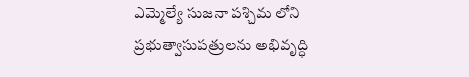ఎమ్మెల్యే సుజనా పశ్చిమ లోని ప్రభుత్వాసుపత్రులను అభివృద్ధి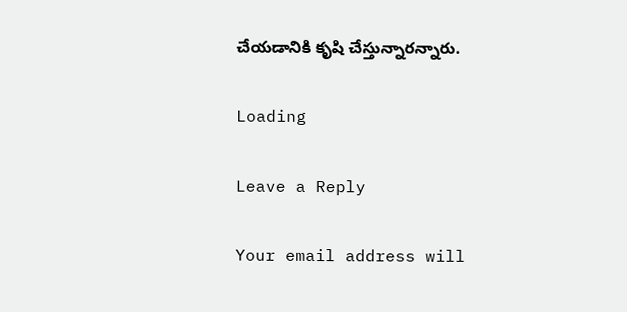చేయడానికి కృషి చేస్తున్నారన్నారు.

Loading

Leave a Reply

Your email address will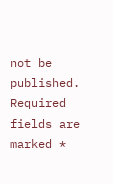not be published. Required fields are marked *